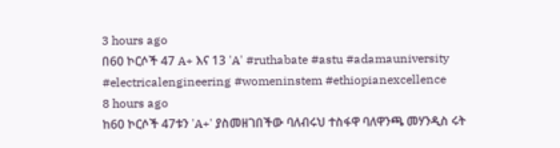3 hours ago
በ60 ኮርሶች 47 A+ እና 13 'A' #ruthabate #astu #adamauniversity #electricalengineering #womeninstem #ethiopianexcellence
8 hours ago
ከ60 ኮርሶች 47ቱን 'A+' ያስመዘገበችው ባለብሩህ ተስፋዋ ባለዋንጫ መሃንዲስ ሩት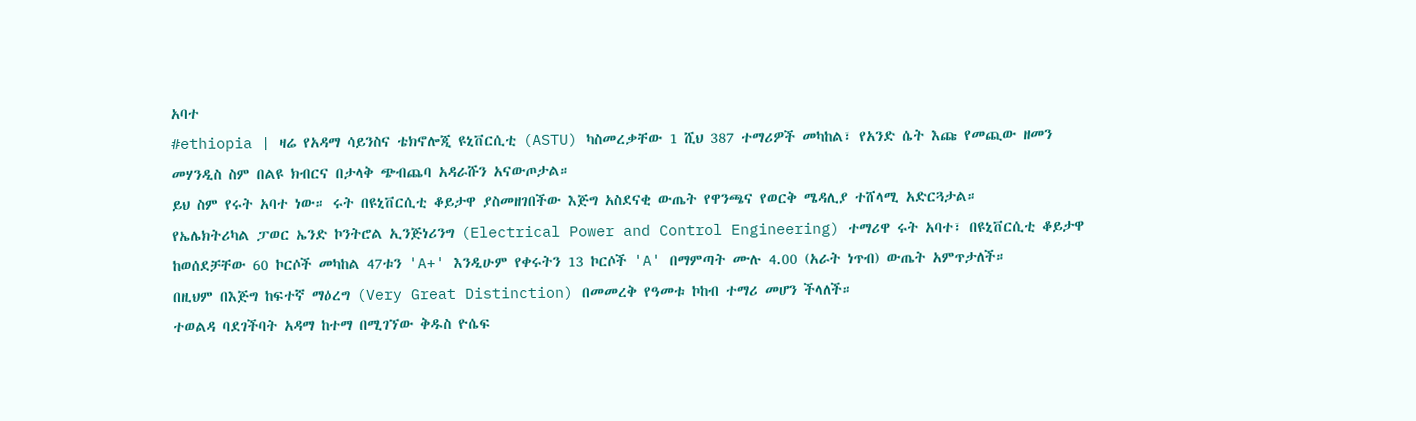አባተ
#ethiopia | ዛሬ የአዳማ ሳይንስና ቴክኖሎጂ ዩኒቨርሲቲ (ASTU) ካስመረቃቸው 1 ሺህ 387 ተማሪዎች መካከል፣ የአንድ ሴት እጩ የመጪው ዘመን መሃንዲስ ስም በልዩ ክብርና በታላቅ ጭብጨባ አዳራሹን አናውጦታል።
ይህ ስም የሩት አባተ ነው። ሩት በዩኒቨርሲቲ ቆይታዋ ያስመዘገበችው እጅግ አስደናቂ ውጤት የዋንጫና የወርቅ ሜዳሊያ ተሸላሚ አድርጓታል።
የኤሌክትሪካል ፓወር ኤንድ ኮንትሮል ኢንጅነሪንግ (Electrical Power and Control Engineering) ተማሪዋ ሩት አባተ፣ በዩኒቨርሲቲ ቆይታዋ ከወሰደቻቸው 60 ኮርሶች መካከል 47ቱን 'A+' እንዲሁም የቀሩትን 13 ኮርሶች 'A' በማምጣት ሙሉ 4.00 (አራት ነጥብ) ውጤት አምጥታለች።
በዚህም በእጅግ ከፍተኛ ማዕረግ (Very Great Distinction) በመመረቅ የዓመቱ ኮከብ ተማሪ መሆን ችላለች።
ተወልዳ ባደገችባት አዳማ ከተማ በሚገኘው ቅዱስ ዮሴፍ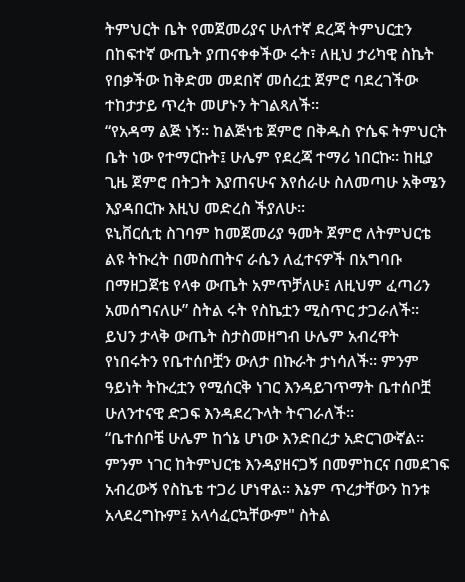ትምህርት ቤት የመጀመሪያና ሁለተኛ ደረጃ ትምህርቷን በከፍተኛ ውጤት ያጠናቀቀችው ሩት፣ ለዚህ ታሪካዊ ስኬት የበቃችው ከቅድመ መደበኛ መሰረቷ ጀምሮ ባደረገችው ተከታታይ ጥረት መሆኑን ትገልጻለች።
“የአዳማ ልጅ ነኝ። ከልጅነቴ ጀምሮ በቅዱስ ዮሴፍ ትምህርት ቤት ነው የተማርኩት፤ ሁሌም የደረጃ ተማሪ ነበርኩ። ከዚያ ጊዜ ጀምሮ በትጋት እያጠናሁና እየሰራሁ ስለመጣሁ አቅሜን እያዳበርኩ እዚህ መድረስ ችያለሁ።
ዩኒቨርሲቲ ስገባም ከመጀመሪያ ዓመት ጀምሮ ለትምህርቴ ልዩ ትኩረት በመስጠትና ራሴን ለፈተናዎች በአግባቡ በማዘጋጀቴ የላቀ ውጤት አምጥቻለሁ፤ ለዚህም ፈጣሪን አመሰግናለሁ” ስትል ሩት የስኬቷን ሚስጥር ታጋራለች።
ይህን ታላቅ ውጤት ስታስመዘግብ ሁሌም አብረዋት የነበሩትን የቤተሰቦቿን ውለታ በኩራት ታነሳለች። ምንም ዓይነት ትኩረቷን የሚሰርቅ ነገር እንዳይገጥማት ቤተሰቦቿ ሁለንተናዊ ድጋፍ እንዳደረጉላት ትናገራለች።
“ቤተሰቦቼ ሁሌም ከጎኔ ሆነው እንድበረታ አድርገውኛል።
ምንም ነገር ከትምህርቴ እንዳያዘናጋኝ በመምከርና በመደገፍ አብረውኝ የስኬቴ ተጋሪ ሆነዋል። እኔም ጥረታቸውን ከንቱ አላደረግኩም፤ አላሳፈርኳቸውም" ስትል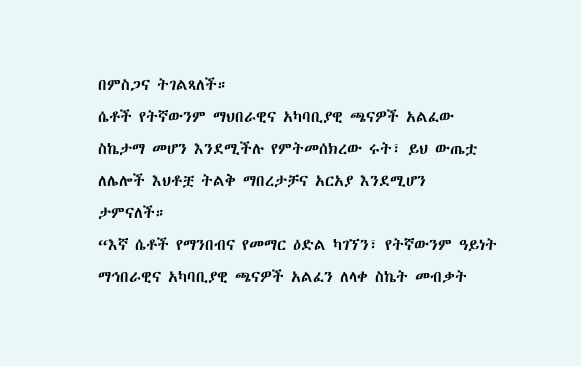በምስጋና ትገልጻለች።
ሴቶች የትኛውንም ማህበራዊና አካባቢያዊ ጫናዎች አልፈው ስኬታማ መሆን እንደሚችሉ የምትመሰክረው ሩት፣ ይህ ውጤቷ ለሌሎች እህቶቿ ትልቅ ማበረታቻና አርአያ እንደሚሆን ታምናለች።
“እኛ ሴቶች የማንበብና የመማር ዕድል ካገኘን፣ የትኛውንም ዓይነት ማኅበራዊና አካባቢያዊ ጫናዎች አልፈን ለላቀ ስኬት መብቃት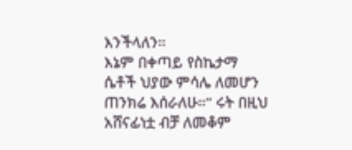እንችላለን።
እኔም በቀጣይ የስኬታማ ሴቶች ህያው ምሳሌ ለመሆን ጠንክሬ እሰራለሁ።” ሩት በዚህ አሸናፊነቷ ብቻ ለመቆም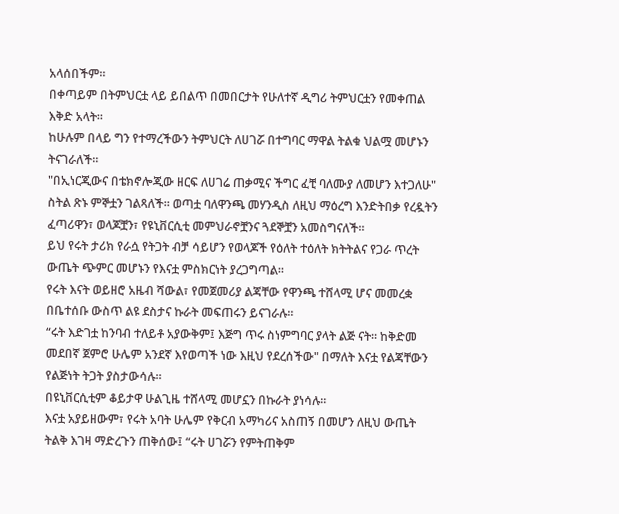አላሰበችም።
በቀጣይም በትምህርቷ ላይ ይበልጥ በመበርታት የሁለተኛ ዲግሪ ትምህርቷን የመቀጠል እቅድ አላት።
ከሁሉም በላይ ግን የተማረችውን ትምህርት ለሀገሯ በተግባር ማዋል ትልቁ ህልሟ መሆኑን ትናገራለች።
"በኢነርጂውና በቴክኖሎጂው ዘርፍ ለሀገሬ ጠቃሚና ችግር ፈቺ ባለሙያ ለመሆን እተጋለሁ" ስትል ጽኑ ምኞቷን ገልጻለች። ወጣቷ ባለዋንጫ መሃንዲስ ለዚህ ማዕረግ እንድትበቃ የረዷትን ፈጣሪዋን፣ ወላጆቿን፣ የዩኒቨርሲቲ መምህራኖቿንና ጓደኞቿን አመስግናለች።
ይህ የሩት ታሪክ የራሷ የትጋት ብቻ ሳይሆን የወላጆች የዕለት ተዕለት ክትትልና የጋራ ጥረት ውጤት ጭምር መሆኑን የእናቷ ምስክርነት ያረጋግጣል።
የሩት እናት ወይዘሮ አዜብ ሻውል፣ የመጀመሪያ ልጃቸው የዋንጫ ተሸላሚ ሆና መመረቋ በቤተሰቡ ውስጥ ልዩ ደስታና ኩራት መፍጠሩን ይናገራሉ።
“ሩት እድገቷ ከንባብ ተለይቶ አያውቅም፤ እጅግ ጥሩ ስነምግባር ያላት ልጅ ናት። ከቅድመ መደበኛ ጀምሮ ሁሌም አንደኛ እየወጣች ነው እዚህ የደረሰችው" በማለት እናቷ የልጃቸውን የልጅነት ትጋት ያስታውሳሉ።
በዩኒቨርሲቲም ቆይታዋ ሁልጊዜ ተሸላሚ መሆኗን በኩራት ያነሳሉ።
እናቷ አያይዘውም፣ የሩት አባት ሁሌም የቅርብ አማካሪና አስጠኝ በመሆን ለዚህ ውጤት ትልቅ እገዛ ማድረጉን ጠቅሰው፤ “ሩት ሀገሯን የምትጠቅም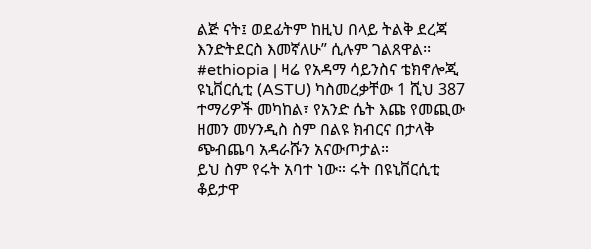ልጅ ናት፤ ወደፊትም ከዚህ በላይ ትልቅ ደረጃ እንድትደርስ እመኛለሁ” ሲሉም ገልጸዋል፡፡
#ethiopia | ዛሬ የአዳማ ሳይንስና ቴክኖሎጂ ዩኒቨርሲቲ (ASTU) ካስመረቃቸው 1 ሺህ 387 ተማሪዎች መካከል፣ የአንድ ሴት እጩ የመጪው ዘመን መሃንዲስ ስም በልዩ ክብርና በታላቅ ጭብጨባ አዳራሹን አናውጦታል።
ይህ ስም የሩት አባተ ነው። ሩት በዩኒቨርሲቲ ቆይታዋ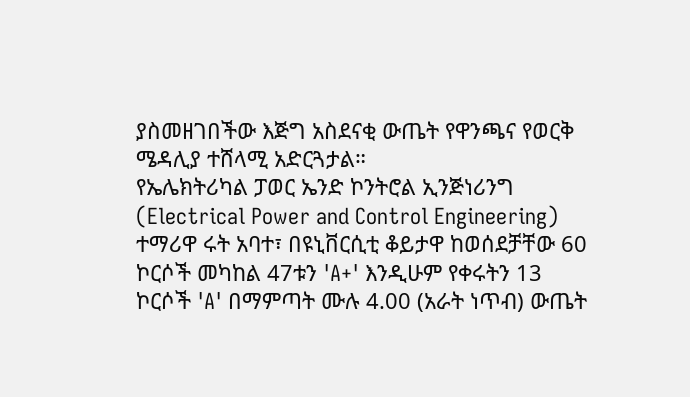ያስመዘገበችው እጅግ አስደናቂ ውጤት የዋንጫና የወርቅ ሜዳሊያ ተሸላሚ አድርጓታል።
የኤሌክትሪካል ፓወር ኤንድ ኮንትሮል ኢንጅነሪንግ (Electrical Power and Control Engineering) ተማሪዋ ሩት አባተ፣ በዩኒቨርሲቲ ቆይታዋ ከወሰደቻቸው 60 ኮርሶች መካከል 47ቱን 'A+' እንዲሁም የቀሩትን 13 ኮርሶች 'A' በማምጣት ሙሉ 4.00 (አራት ነጥብ) ውጤት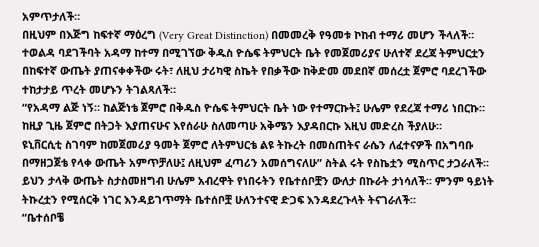አምጥታለች።
በዚህም በእጅግ ከፍተኛ ማዕረግ (Very Great Distinction) በመመረቅ የዓመቱ ኮከብ ተማሪ መሆን ችላለች።
ተወልዳ ባደገችባት አዳማ ከተማ በሚገኘው ቅዱስ ዮሴፍ ትምህርት ቤት የመጀመሪያና ሁለተኛ ደረጃ ትምህርቷን በከፍተኛ ውጤት ያጠናቀቀችው ሩት፣ ለዚህ ታሪካዊ ስኬት የበቃችው ከቅድመ መደበኛ መሰረቷ ጀምሮ ባደረገችው ተከታታይ ጥረት መሆኑን ትገልጻለች።
“የአዳማ ልጅ ነኝ። ከልጅነቴ ጀምሮ በቅዱስ ዮሴፍ ትምህርት ቤት ነው የተማርኩት፤ ሁሌም የደረጃ ተማሪ ነበርኩ። ከዚያ ጊዜ ጀምሮ በትጋት እያጠናሁና እየሰራሁ ስለመጣሁ አቅሜን እያዳበርኩ እዚህ መድረስ ችያለሁ።
ዩኒቨርሲቲ ስገባም ከመጀመሪያ ዓመት ጀምሮ ለትምህርቴ ልዩ ትኩረት በመስጠትና ራሴን ለፈተናዎች በአግባቡ በማዘጋጀቴ የላቀ ውጤት አምጥቻለሁ፤ ለዚህም ፈጣሪን አመሰግናለሁ” ስትል ሩት የስኬቷን ሚስጥር ታጋራለች።
ይህን ታላቅ ውጤት ስታስመዘግብ ሁሌም አብረዋት የነበሩትን የቤተሰቦቿን ውለታ በኩራት ታነሳለች። ምንም ዓይነት ትኩረቷን የሚሰርቅ ነገር እንዳይገጥማት ቤተሰቦቿ ሁለንተናዊ ድጋፍ እንዳደረጉላት ትናገራለች።
“ቤተሰቦቼ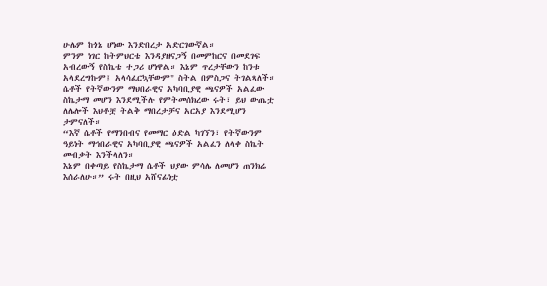ሁሌም ከጎኔ ሆነው እንድበረታ አድርገውኛል።
ምንም ነገር ከትምህርቴ እንዳያዘናጋኝ በመምከርና በመደገፍ አብረውኝ የስኬቴ ተጋሪ ሆነዋል። እኔም ጥረታቸውን ከንቱ አላደረግኩም፤ አላሳፈርኳቸውም" ስትል በምስጋና ትገልጻለች።
ሴቶች የትኛውንም ማህበራዊና አካባቢያዊ ጫናዎች አልፈው ስኬታማ መሆን እንደሚችሉ የምትመሰክረው ሩት፣ ይህ ውጤቷ ለሌሎች እህቶቿ ትልቅ ማበረታቻና አርአያ እንደሚሆን ታምናለች።
“እኛ ሴቶች የማንበብና የመማር ዕድል ካገኘን፣ የትኛውንም ዓይነት ማኅበራዊና አካባቢያዊ ጫናዎች አልፈን ለላቀ ስኬት መብቃት እንችላለን።
እኔም በቀጣይ የስኬታማ ሴቶች ህያው ምሳሌ ለመሆን ጠንክሬ እሰራለሁ።” ሩት በዚህ አሸናፊነቷ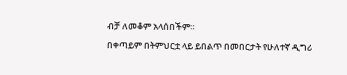ብቻ ለመቆም አላሰበችም።
በቀጣይም በትምህርቷ ላይ ይበልጥ በመበርታት የሁለተኛ ዲግሪ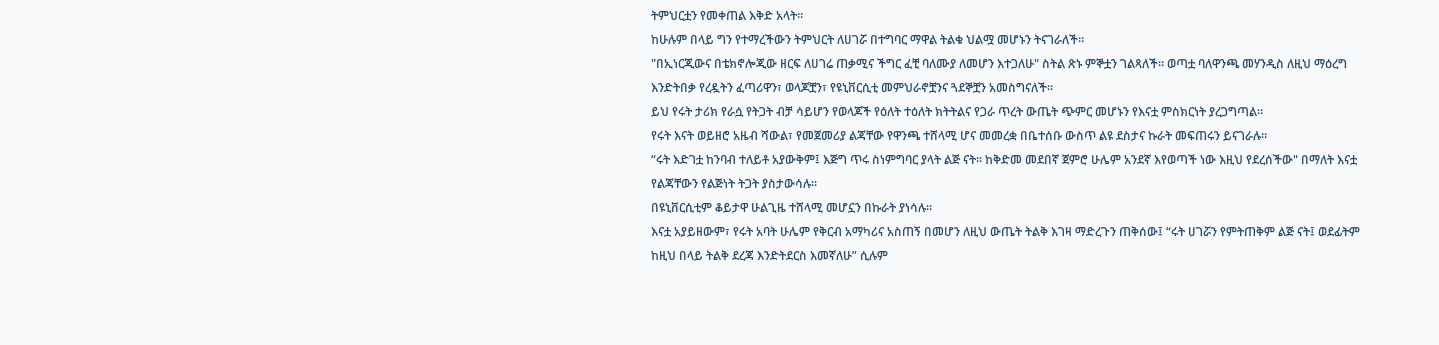ትምህርቷን የመቀጠል እቅድ አላት።
ከሁሉም በላይ ግን የተማረችውን ትምህርት ለሀገሯ በተግባር ማዋል ትልቁ ህልሟ መሆኑን ትናገራለች።
"በኢነርጂውና በቴክኖሎጂው ዘርፍ ለሀገሬ ጠቃሚና ችግር ፈቺ ባለሙያ ለመሆን እተጋለሁ" ስትል ጽኑ ምኞቷን ገልጻለች። ወጣቷ ባለዋንጫ መሃንዲስ ለዚህ ማዕረግ እንድትበቃ የረዷትን ፈጣሪዋን፣ ወላጆቿን፣ የዩኒቨርሲቲ መምህራኖቿንና ጓደኞቿን አመስግናለች።
ይህ የሩት ታሪክ የራሷ የትጋት ብቻ ሳይሆን የወላጆች የዕለት ተዕለት ክትትልና የጋራ ጥረት ውጤት ጭምር መሆኑን የእናቷ ምስክርነት ያረጋግጣል።
የሩት እናት ወይዘሮ አዜብ ሻውል፣ የመጀመሪያ ልጃቸው የዋንጫ ተሸላሚ ሆና መመረቋ በቤተሰቡ ውስጥ ልዩ ደስታና ኩራት መፍጠሩን ይናገራሉ።
“ሩት እድገቷ ከንባብ ተለይቶ አያውቅም፤ እጅግ ጥሩ ስነምግባር ያላት ልጅ ናት። ከቅድመ መደበኛ ጀምሮ ሁሌም አንደኛ እየወጣች ነው እዚህ የደረሰችው" በማለት እናቷ የልጃቸውን የልጅነት ትጋት ያስታውሳሉ።
በዩኒቨርሲቲም ቆይታዋ ሁልጊዜ ተሸላሚ መሆኗን በኩራት ያነሳሉ።
እናቷ አያይዘውም፣ የሩት አባት ሁሌም የቅርብ አማካሪና አስጠኝ በመሆን ለዚህ ውጤት ትልቅ እገዛ ማድረጉን ጠቅሰው፤ “ሩት ሀገሯን የምትጠቅም ልጅ ናት፤ ወደፊትም ከዚህ በላይ ትልቅ ደረጃ እንድትደርስ እመኛለሁ” ሲሉም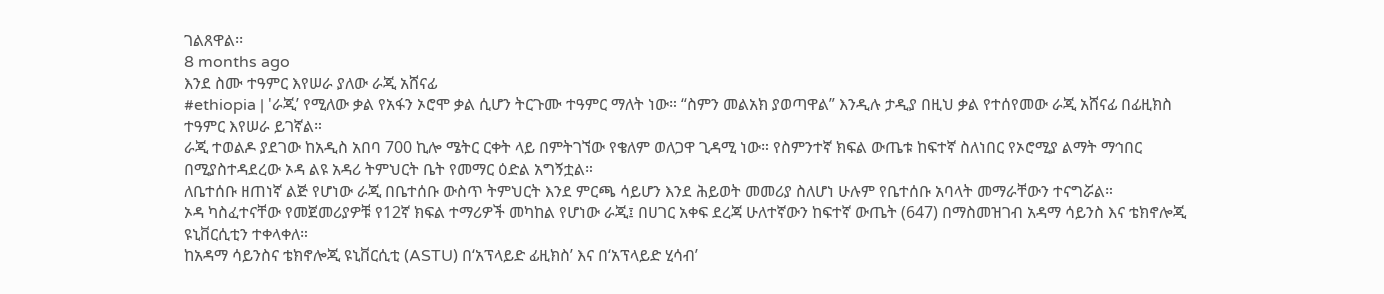ገልጸዋል፡፡
8 months ago
እንደ ስሙ ተዓምር እየሠራ ያለው ራጂ አሸናፊ
#ethiopia | 'ራጂ’ የሚለው ቃል የአፋን ኦሮሞ ቃል ሲሆን ትርጉሙ ተዓምር ማለት ነው። “ስምን መልአክ ያወጣዋል” እንዲሉ ታዲያ በዚህ ቃል የተሰየመው ራጂ አሸናፊ በፊዚክስ ተዓምር እየሠራ ይገኛል።
ራጂ ተወልዶ ያደገው ከአዲስ አበባ 700 ኪሎ ሜትር ርቀት ላይ በምትገኘው የቄለም ወለጋዋ ጊዳሚ ነው። የስምንተኛ ክፍል ውጤቱ ከፍተኛ ስለነበር የኦሮሚያ ልማት ማኅበር በሚያስተዳደረው ኦዳ ልዩ አዳሪ ትምህርት ቤት የመማር ዕድል አግኝቷል።
ለቤተሰቡ ዘጠነኛ ልጅ የሆነው ራጂ በቤተሰቡ ውስጥ ትምህርት እንደ ምርጫ ሳይሆን እንደ ሕይወት መመሪያ ስለሆነ ሁሉም የቤተሰቡ አባላት መማራቸውን ተናግሯል።
ኦዳ ካስፈተናቸው የመጀመሪያዎቹ የ12ኛ ክፍል ተማሪዎች መካከል የሆነው ራጂ፤ በሀገር አቀፍ ደረጃ ሁለተኛውን ከፍተኛ ውጤት (647) በማስመዝገብ አዳማ ሳይንስ እና ቴክኖሎጂ ዩኒቨርሲቲን ተቀላቀለ።
ከአዳማ ሳይንስና ቴክኖሎጂ ዩኒቨርሲቲ (ASTU) በ‘አፕላይድ ፊዚክስ’ እና በ‘አፕላይድ ሂሳብ’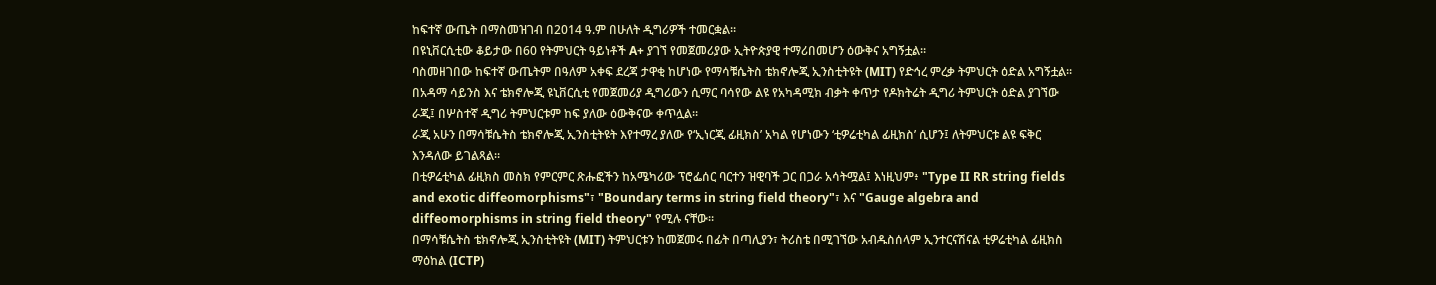ከፍተኛ ውጤት በማስመዝገብ በ2014 ዓ.ም በሁለት ዲግሪዎች ተመርቋል።
በዩኒቨርሲቲው ቆይታው በ60 የትምህርት ዓይነቶች A+ ያገኘ የመጀመሪያው ኢትዮጵያዊ ተማሪበመሆን ዕውቅና አግኝቷል።
ባስመዘገበው ከፍተኛ ውጤትም በዓለም አቀፍ ደረጃ ታዋቂ ከሆነው የማሳቹሴትስ ቴክኖሎጂ ኢንስቲትዩት (MIT) የድኅረ ምረቃ ትምህርት ዕድል አግኝቷል።
በአዳማ ሳይንስ እና ቴክኖሎጂ ዩኒቨርሲቲ የመጀመሪያ ዲግሪውን ሲማር ባሳየው ልዩ የአካዳሚክ ብቃት ቀጥታ የዶክትሬት ዲግሪ ትምህርት ዕድል ያገኘው ራጂ፤ በሦስተኛ ዲግሪ ትምህርቱም ከፍ ያለው ዕውቅናው ቀጥሏል።
ራጂ አሁን በማሳቹሴትስ ቴክኖሎጂ ኢንስቲትዩት እየተማረ ያለው የ‘ኢነርጂ ፊዚክስ’ አካል የሆነውን ‘ቲዎሬቲካል ፊዚክስ’ ሲሆን፤ ለትምህርቱ ልዩ ፍቅር እንዳለው ይገልጻል።
በቲዎሬቲካል ፊዚክስ መስክ የምርምር ጽሑፎችን ከአሜካሪው ፕሮፌሰር ባርተን ዝዊባች ጋር በጋራ አሳትሟል፤ እነዚህም፥ "Type II RR string fields and exotic diffeomorphisms"፣ "Boundary terms in string field theory"፣ እና "Gauge algebra and diffeomorphisms in string field theory" የሚሉ ናቸው።
በማሳቹሴትስ ቴክኖሎጂ ኢንስቲትዩት (MIT) ትምህርቱን ከመጀመሩ በፊት በጣሊያን፣ ትሪስቴ በሚገኘው አብዱስሰላም ኢንተርናሽናል ቲዎሬቲካል ፊዚክስ ማዕከል (ICTP)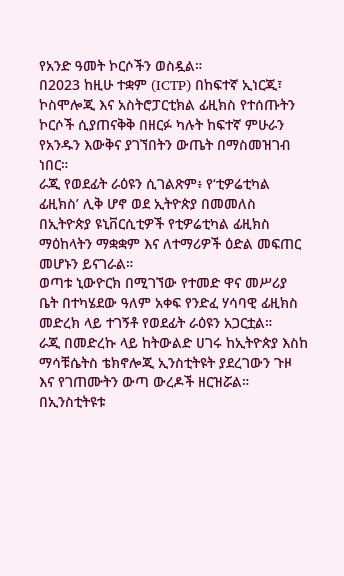የአንድ ዓመት ኮርሶችን ወስዷል።
በ2023 ከዚሁ ተቋም (ICTP) በከፍተኛ ኢነርጂ፣ ኮስሞሎጂ እና አስትሮፓርቲክል ፊዚክስ የተሰጡትን ኮርሶች ሲያጠናቅቅ በዘርፉ ካሉት ከፍተኛ ምሁራን የአንዱን እውቅና ያገኘበትን ውጤት በማስመዝገብ ነበር።
ራጂ የወደፊት ራዕዩን ሲገልጽም፥ የ‘ቲዎሬቲካል ፊዚክስ’ ሊቅ ሆኖ ወደ ኢትዮጵያ በመመለስ በኢትዮጵያ ዩኒቨርሲቲዎች የቲዎሬቲካል ፊዚክስ ማዕከላትን ማቋቋም እና ለተማሪዎች ዕድል መፍጠር መሆኑን ይናገራል።
ወጣቱ ኒውዮርክ በሚገኘው የተመድ ዋና መሥሪያ ቤት በተካሄደው ዓለም አቀፍ የንድፈ ሃሳባዊ ፊዚክስ መድረክ ላይ ተገኝቶ የወደፊት ራዕዩን አጋርቷል።
ራጂ በመድረኩ ላይ ከትውልድ ሀገሩ ከኢትዮጵያ እስከ ማሳቹሴትስ ቴክኖሎጂ ኢንስቲትዩት ያደረገውን ጉዞ እና የገጠሙትን ውጣ ውረዶች ዘርዝሯል።
በኢንስቲትዩቱ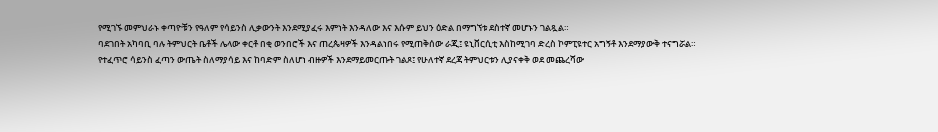የሚገኙ መምህራኑ ቀጣዮቹን የዓለም የሳይንስ ሊቃውንት እንደሚያፈሩ እምነት እንዳለው እና እሱም ይህን ዕድል በማግኘቱ ደስተኛ መሆኑን ገልጿል።
ባደገበት አካባቢ ባሉ ትምህርት ቤቶች ሌላው ቀርቶ በቂ ወንበሮች እና ጠረጴዛዎች እንዳልነበሩ የሚጠቅሰው ራጂ፤ ዩኒቨርሲቲ እስከሚገባ ድረስ ኮምፒዩተር አግኝቶ እንደማያውቅ ተናግሯል።
የተፈጥሮ ሳይንስ ፈጣን ውጤት ስለማያሳይ እና ከባድም ስለሆነ ብዙዎች እንደማይመርጡት ገልጾ፤ የሁለተኛ ደረጃ ትምህርቱን ሊያናቀቅ ወደ መጨረሻው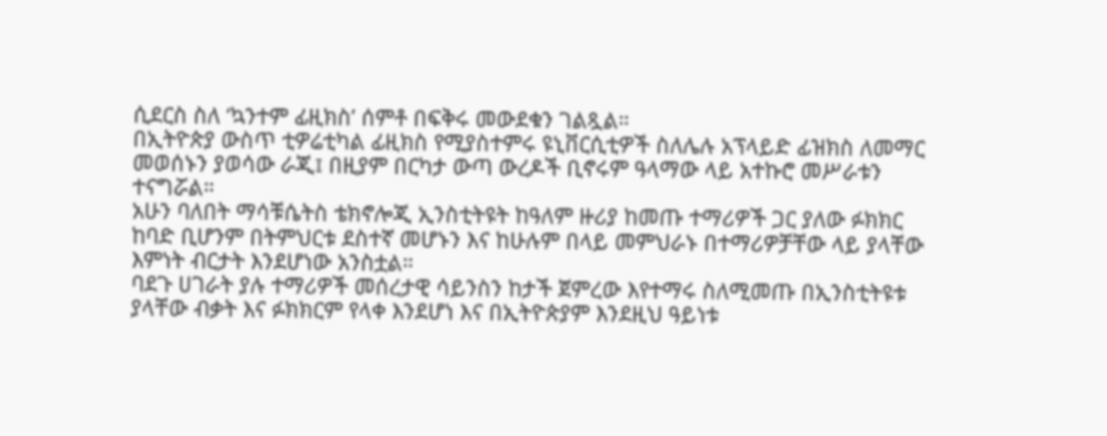ሲደርስ ስለ ‘ኳንተም ፊዚክስ’ ሰምቶ በፍቅሩ መውደቁን ገልጿል።
በኢትዮጵያ ውስጥ ቲዎሬቲካል ፊዚክስ የሚያስተምሩ ዩኒቨርሲቲዎች ስለሌሉ አፕላይድ ፊዝክስ ለመማር መወሰኑን ያወሳው ራጂ፤ በዚያም በርካታ ውጣ ውረዶች ቢኖሩም ዓላማው ላይ አተኩሮ መሥራቱን ተናግሯል።
አሁን ባለበት ማሳቹሴትስ ቴክኖሎጂ ኢንስቲትዩት ከዓለም ዙሪያ ከመጡ ተማሪዎች ጋር ያለው ፉክክር ከባድ ቢሆንም በትምህርቱ ደስተኛ መሆኑን እና ከሁሉም በላይ መምህራኑ በተማሪዎቻቸው ላይ ያላቸው እምነት ብርታት እንደሆነው አንስቷል።
ባደጉ ሀገራት ያሉ ተማሪዎች መሰረታዊ ሳይንስን ከታች ጀምረው እየተማሩ ስለሚመጡ በኢንስቲትዩቱ ያላቸው ብቃት እና ፉክክርም የላቀ እንደሆነ እና በኢትዮጵያም እንደዚህ ዓይነቱ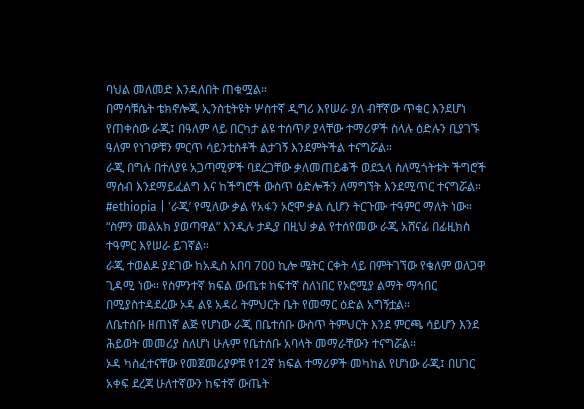ባህል መለመድ እንዳለበት ጠቁሟል።
በማሳቹሴት ቴክኖሎጂ ኢንስቲትዩት ሦስተኛ ዲግሪ እየሠራ ያለ ብቸኛው ጥቁር እንደሆነ የጠቀሰው ራጂ፤ በዓለም ላይ በርካታ ልዩ ተሰጥዖ ያላቸው ተማሪዎች ስላሉ ዕድሉን ቢያገኙ ዓለም የነገዎቹን ምርጥ ሳይንቲስቶች ልታገኝ እንደምትችል ተናግሯል።
ራጂ በግሉ በተለያዩ አጋጣሚዎች ባደረጋቸው ቃለመጠይቆች ወደኋላ ስለሚጎትቱት ችግሮች ማሰብ እንደማይፈልግ እና ከችግሮች ውስጥ ዕድሎችን ለማግኘት እንደሚጥር ተናግሯል።
#ethiopia | 'ራጂ’ የሚለው ቃል የአፋን ኦሮሞ ቃል ሲሆን ትርጉሙ ተዓምር ማለት ነው። “ስምን መልአክ ያወጣዋል” እንዲሉ ታዲያ በዚህ ቃል የተሰየመው ራጂ አሸናፊ በፊዚክስ ተዓምር እየሠራ ይገኛል።
ራጂ ተወልዶ ያደገው ከአዲስ አበባ 700 ኪሎ ሜትር ርቀት ላይ በምትገኘው የቄለም ወለጋዋ ጊዳሚ ነው። የስምንተኛ ክፍል ውጤቱ ከፍተኛ ስለነበር የኦሮሚያ ልማት ማኅበር በሚያስተዳደረው ኦዳ ልዩ አዳሪ ትምህርት ቤት የመማር ዕድል አግኝቷል።
ለቤተሰቡ ዘጠነኛ ልጅ የሆነው ራጂ በቤተሰቡ ውስጥ ትምህርት እንደ ምርጫ ሳይሆን እንደ ሕይወት መመሪያ ስለሆነ ሁሉም የቤተሰቡ አባላት መማራቸውን ተናግሯል።
ኦዳ ካስፈተናቸው የመጀመሪያዎቹ የ12ኛ ክፍል ተማሪዎች መካከል የሆነው ራጂ፤ በሀገር አቀፍ ደረጃ ሁለተኛውን ከፍተኛ ውጤት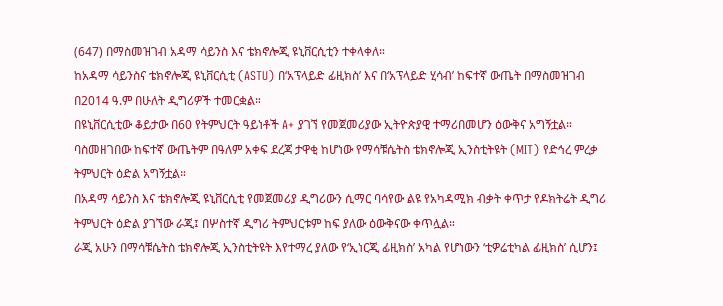(647) በማስመዝገብ አዳማ ሳይንስ እና ቴክኖሎጂ ዩኒቨርሲቲን ተቀላቀለ።
ከአዳማ ሳይንስና ቴክኖሎጂ ዩኒቨርሲቲ (ASTU) በ‘አፕላይድ ፊዚክስ’ እና በ‘አፕላይድ ሂሳብ’ ከፍተኛ ውጤት በማስመዝገብ በ2014 ዓ.ም በሁለት ዲግሪዎች ተመርቋል።
በዩኒቨርሲቲው ቆይታው በ60 የትምህርት ዓይነቶች A+ ያገኘ የመጀመሪያው ኢትዮጵያዊ ተማሪበመሆን ዕውቅና አግኝቷል።
ባስመዘገበው ከፍተኛ ውጤትም በዓለም አቀፍ ደረጃ ታዋቂ ከሆነው የማሳቹሴትስ ቴክኖሎጂ ኢንስቲትዩት (MIT) የድኅረ ምረቃ ትምህርት ዕድል አግኝቷል።
በአዳማ ሳይንስ እና ቴክኖሎጂ ዩኒቨርሲቲ የመጀመሪያ ዲግሪውን ሲማር ባሳየው ልዩ የአካዳሚክ ብቃት ቀጥታ የዶክትሬት ዲግሪ ትምህርት ዕድል ያገኘው ራጂ፤ በሦስተኛ ዲግሪ ትምህርቱም ከፍ ያለው ዕውቅናው ቀጥሏል።
ራጂ አሁን በማሳቹሴትስ ቴክኖሎጂ ኢንስቲትዩት እየተማረ ያለው የ‘ኢነርጂ ፊዚክስ’ አካል የሆነውን ‘ቲዎሬቲካል ፊዚክስ’ ሲሆን፤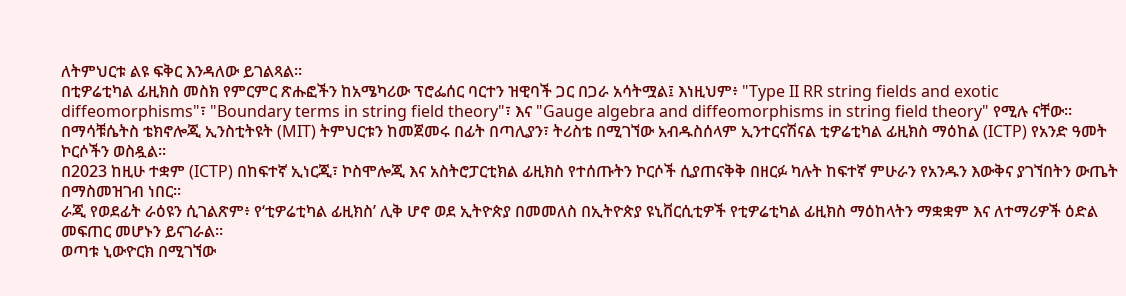ለትምህርቱ ልዩ ፍቅር እንዳለው ይገልጻል።
በቲዎሬቲካል ፊዚክስ መስክ የምርምር ጽሑፎችን ከአሜካሪው ፕሮፌሰር ባርተን ዝዊባች ጋር በጋራ አሳትሟል፤ እነዚህም፥ "Type II RR string fields and exotic diffeomorphisms"፣ "Boundary terms in string field theory"፣ እና "Gauge algebra and diffeomorphisms in string field theory" የሚሉ ናቸው።
በማሳቹሴትስ ቴክኖሎጂ ኢንስቲትዩት (MIT) ትምህርቱን ከመጀመሩ በፊት በጣሊያን፣ ትሪስቴ በሚገኘው አብዱስሰላም ኢንተርናሽናል ቲዎሬቲካል ፊዚክስ ማዕከል (ICTP) የአንድ ዓመት ኮርሶችን ወስዷል።
በ2023 ከዚሁ ተቋም (ICTP) በከፍተኛ ኢነርጂ፣ ኮስሞሎጂ እና አስትሮፓርቲክል ፊዚክስ የተሰጡትን ኮርሶች ሲያጠናቅቅ በዘርፉ ካሉት ከፍተኛ ምሁራን የአንዱን እውቅና ያገኘበትን ውጤት በማስመዝገብ ነበር።
ራጂ የወደፊት ራዕዩን ሲገልጽም፥ የ‘ቲዎሬቲካል ፊዚክስ’ ሊቅ ሆኖ ወደ ኢትዮጵያ በመመለስ በኢትዮጵያ ዩኒቨርሲቲዎች የቲዎሬቲካል ፊዚክስ ማዕከላትን ማቋቋም እና ለተማሪዎች ዕድል መፍጠር መሆኑን ይናገራል።
ወጣቱ ኒውዮርክ በሚገኘው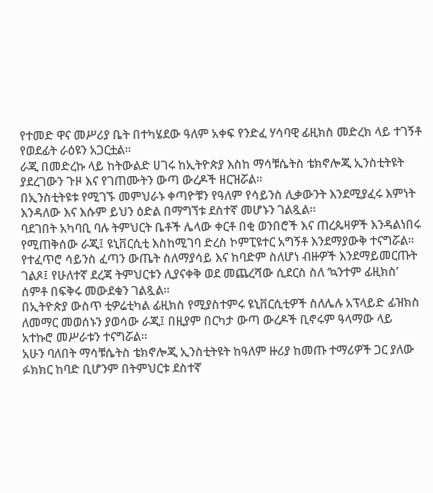የተመድ ዋና መሥሪያ ቤት በተካሄደው ዓለም አቀፍ የንድፈ ሃሳባዊ ፊዚክስ መድረክ ላይ ተገኝቶ የወደፊት ራዕዩን አጋርቷል።
ራጂ በመድረኩ ላይ ከትውልድ ሀገሩ ከኢትዮጵያ እስከ ማሳቹሴትስ ቴክኖሎጂ ኢንስቲትዩት ያደረገውን ጉዞ እና የገጠሙትን ውጣ ውረዶች ዘርዝሯል።
በኢንስቲትዩቱ የሚገኙ መምህራኑ ቀጣዮቹን የዓለም የሳይንስ ሊቃውንት እንደሚያፈሩ እምነት እንዳለው እና እሱም ይህን ዕድል በማግኘቱ ደስተኛ መሆኑን ገልጿል።
ባደገበት አካባቢ ባሉ ትምህርት ቤቶች ሌላው ቀርቶ በቂ ወንበሮች እና ጠረጴዛዎች እንዳልነበሩ የሚጠቅሰው ራጂ፤ ዩኒቨርሲቲ እስከሚገባ ድረስ ኮምፒዩተር አግኝቶ እንደማያውቅ ተናግሯል።
የተፈጥሮ ሳይንስ ፈጣን ውጤት ስለማያሳይ እና ከባድም ስለሆነ ብዙዎች እንደማይመርጡት ገልጾ፤ የሁለተኛ ደረጃ ትምህርቱን ሊያናቀቅ ወደ መጨረሻው ሲደርስ ስለ ‘ኳንተም ፊዚክስ’ ሰምቶ በፍቅሩ መውደቁን ገልጿል።
በኢትዮጵያ ውስጥ ቲዎሬቲካል ፊዚክስ የሚያስተምሩ ዩኒቨርሲቲዎች ስለሌሉ አፕላይድ ፊዝክስ ለመማር መወሰኑን ያወሳው ራጂ፤ በዚያም በርካታ ውጣ ውረዶች ቢኖሩም ዓላማው ላይ አተኩሮ መሥራቱን ተናግሯል።
አሁን ባለበት ማሳቹሴትስ ቴክኖሎጂ ኢንስቲትዩት ከዓለም ዙሪያ ከመጡ ተማሪዎች ጋር ያለው ፉክክር ከባድ ቢሆንም በትምህርቱ ደስተኛ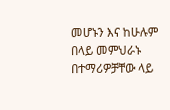መሆኑን እና ከሁሉም በላይ መምህራኑ በተማሪዎቻቸው ላይ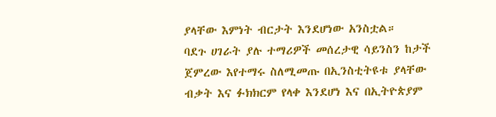ያላቸው እምነት ብርታት እንደሆነው አንስቷል።
ባደጉ ሀገራት ያሉ ተማሪዎች መሰረታዊ ሳይንስን ከታች ጀምረው እየተማሩ ስለሚመጡ በኢንስቲትዩቱ ያላቸው ብቃት እና ፉክክርም የላቀ እንደሆነ እና በኢትዮጵያም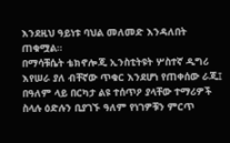እንደዚህ ዓይነቱ ባህል መለመድ እንዳለበት ጠቁሟል።
በማሳቹሴት ቴክኖሎጂ ኢንስቲትዩት ሦስተኛ ዲግሪ እየሠራ ያለ ብቸኛው ጥቁር እንደሆነ የጠቀሰው ራጂ፤ በዓለም ላይ በርካታ ልዩ ተሰጥዖ ያላቸው ተማሪዎች ስላሉ ዕድሉን ቢያገኙ ዓለም የነገዎቹን ምርጥ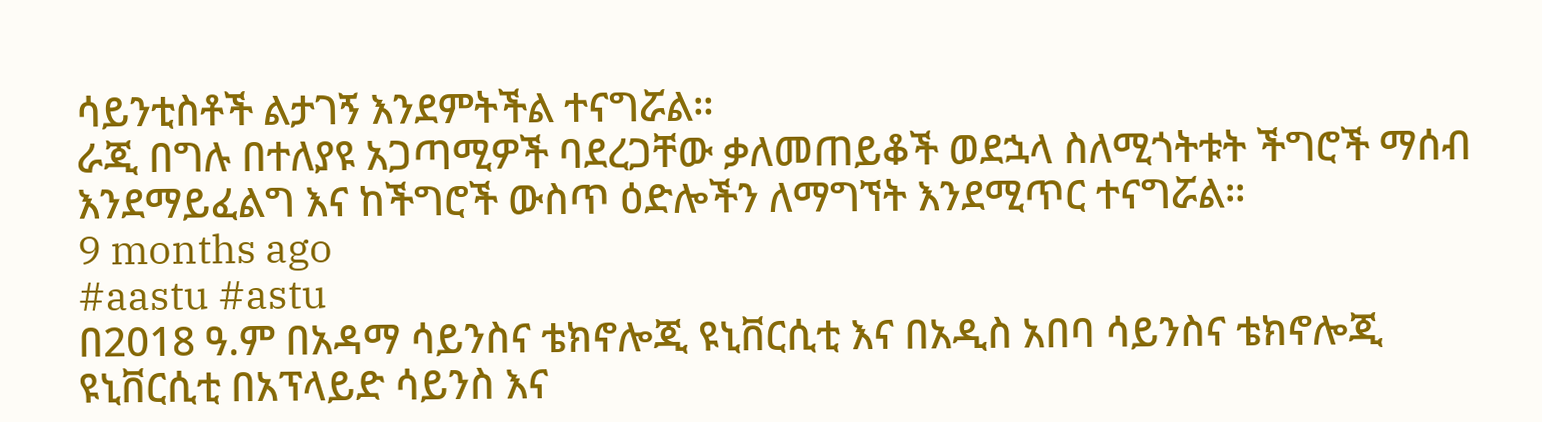ሳይንቲስቶች ልታገኝ እንደምትችል ተናግሯል።
ራጂ በግሉ በተለያዩ አጋጣሚዎች ባደረጋቸው ቃለመጠይቆች ወደኋላ ስለሚጎትቱት ችግሮች ማሰብ እንደማይፈልግ እና ከችግሮች ውስጥ ዕድሎችን ለማግኘት እንደሚጥር ተናግሯል።
9 months ago
#aastu #astu
በ2018 ዓ.ም በአዳማ ሳይንስና ቴክኖሎጂ ዩኒቨርሲቲ እና በአዲስ አበባ ሳይንስና ቴክኖሎጂ ዩኒቨርሲቲ በአፕላይድ ሳይንስ እና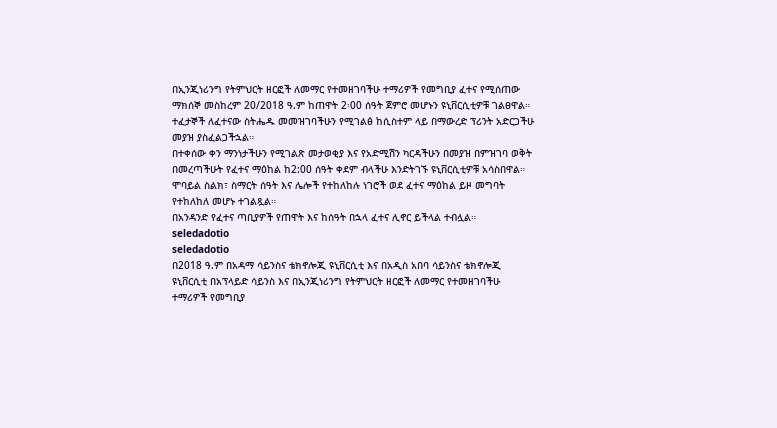በኢንጂነሪንግ የትምህርት ዘርፎች ለመማር የተመዘገባችሁ ተማሪዎች የመግቢያ ፈተና የሚሰጠው ማክሰኞ መስከረም 20/2018 ዓ.ም ከጠዋት 2፡00 ሰዓት ጀምሮ መሆኑን ዩኒቨርሲቲዎቹ ገልፀዋል።
ተፈታኞች ለፈተናው ስትሔዱ መመዝገባችሁን የሚገልፅ ከሲስተም ላይ በማውረድ ፕሪንት አድርጋችሁ መያዝ ያስፈልጋችኋል።
በተቀሰው ቀን ማንነታችሁን የሚገልጽ መታወቂያ እና የአድሚሽን ካርዳችሁን በመያዝ በምዝገባ ወቅት በመረጣችሁት የፈተና ማዕከል ከ2:00 ሰዓት ቀደም ብላችሁ እንድትገኙ ዩኒቨርሲቲዎቹ አሳስበዋል።
ሞባይል ስልክ፣ ስማርት ሰዓት እና ሌሎች የተከለከሉ ነገሮች ወደ ፈተና ማዕከል ይዞ መግባት የተከለከለ መሆኑ ተገልጿል።
በአንዳንድ የፈተና ጣቢያዎች የጠዋት እና ከሰዓት በኋላ ፈተና ሊኖር ይችላል ተብሏል።
seledadotio
seledadotio
በ2018 ዓ.ም በአዳማ ሳይንስና ቴክኖሎጂ ዩኒቨርሲቲ እና በአዲስ አበባ ሳይንስና ቴክኖሎጂ ዩኒቨርሲቲ በአፕላይድ ሳይንስ እና በኢንጂነሪንግ የትምህርት ዘርፎች ለመማር የተመዘገባችሁ ተማሪዎች የመግቢያ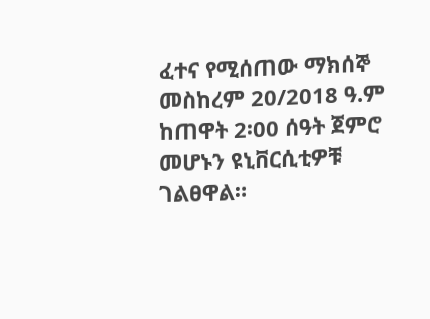ፈተና የሚሰጠው ማክሰኞ መስከረም 20/2018 ዓ.ም ከጠዋት 2፡00 ሰዓት ጀምሮ መሆኑን ዩኒቨርሲቲዎቹ ገልፀዋል።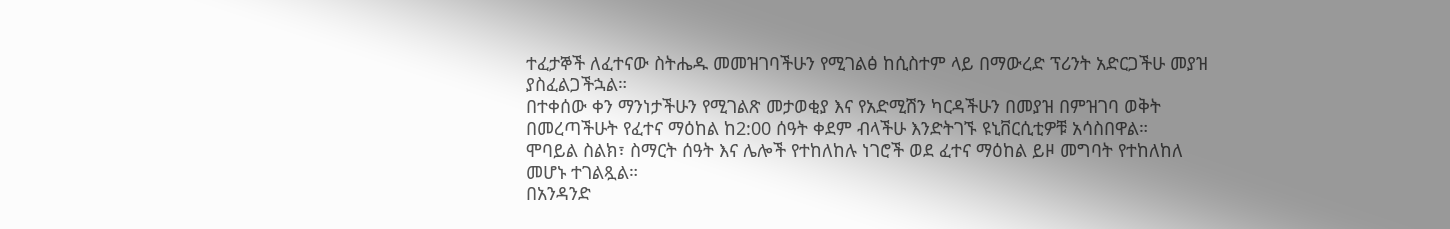ተፈታኞች ለፈተናው ስትሔዱ መመዝገባችሁን የሚገልፅ ከሲስተም ላይ በማውረድ ፕሪንት አድርጋችሁ መያዝ ያስፈልጋችኋል።
በተቀሰው ቀን ማንነታችሁን የሚገልጽ መታወቂያ እና የአድሚሽን ካርዳችሁን በመያዝ በምዝገባ ወቅት በመረጣችሁት የፈተና ማዕከል ከ2:00 ሰዓት ቀደም ብላችሁ እንድትገኙ ዩኒቨርሲቲዎቹ አሳስበዋል።
ሞባይል ስልክ፣ ስማርት ሰዓት እና ሌሎች የተከለከሉ ነገሮች ወደ ፈተና ማዕከል ይዞ መግባት የተከለከለ መሆኑ ተገልጿል።
በአንዳንድ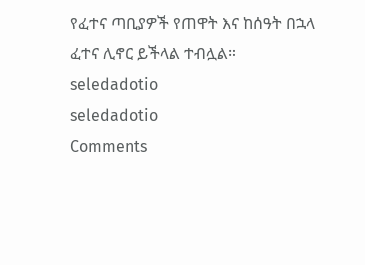የፈተና ጣቢያዎች የጠዋት እና ከሰዓት በኋላ ፈተና ሊኖር ይችላል ተብሏል።
seledadotio
seledadotio
Comments